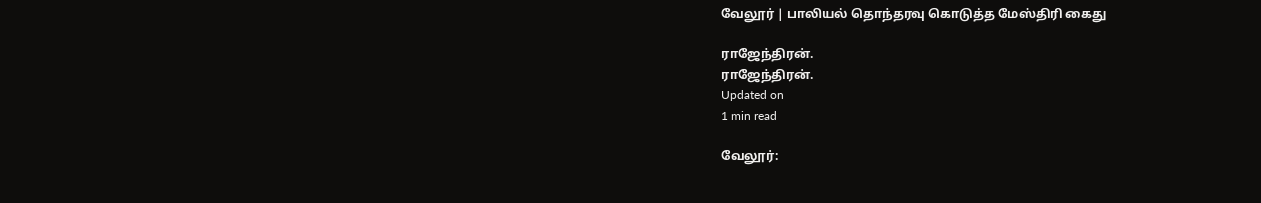வேலூர் | பாலியல் தொந்தரவு கொடுத்த மேஸ்திரி கைது

ராஜேந்திரன்.
ராஜேந்திரன்.
Updated on
1 min read

வேலூர்: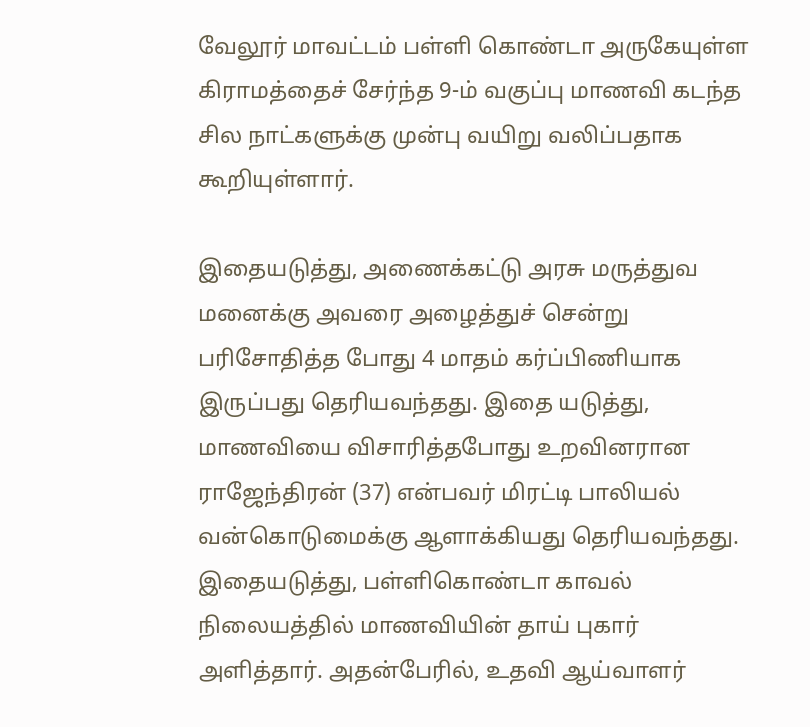வேலூர் மாவட்டம் பள்ளி கொண்டா அருகேயுள்ள கிராமத்தைச் சேர்ந்த 9-ம் வகுப்பு மாணவி கடந்த சில நாட்களுக்கு முன்பு வயிறு வலிப்பதாக கூறியுள்ளார்.

இதையடுத்து, அணைக்கட்டு அரசு மருத்துவ மனைக்கு அவரை அழைத்துச் சென்று பரிசோதித்த போது 4 மாதம் கர்ப்பிணியாக இருப்பது தெரியவந்தது. இதை யடுத்து, மாணவியை விசாரித்தபோது உறவினரான ராஜேந்திரன் (37) என்பவர் மிரட்டி பாலியல் வன்கொடுமைக்கு ஆளாக்கியது தெரியவந்தது. இதையடுத்து, பள்ளிகொண்டா காவல் நிலையத்தில் மாணவியின் தாய் புகார் அளித்தார். அதன்பேரில், உதவி ஆய்வாளர்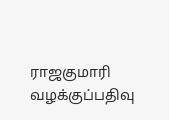ராஜகுமாரி வழக்குப்பதிவு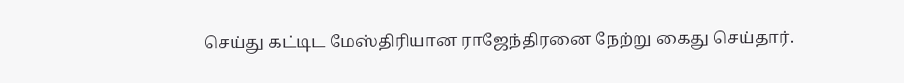செய்து கட்டிட மேஸ்திரியான ராஜேந்திரனை நேற்று கைது செய்தார்.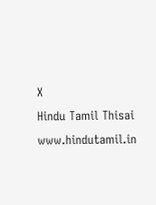X
Hindu Tamil Thisai
www.hindutamil.in